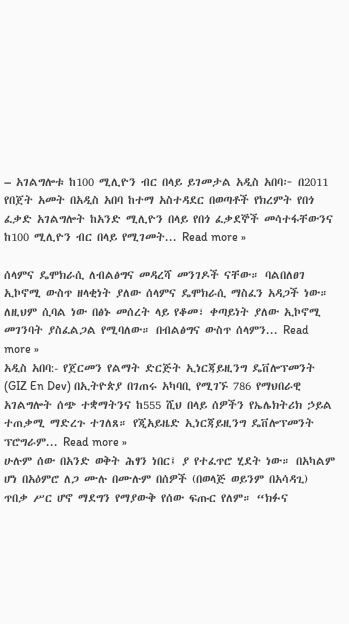– አገልግሎቱ ከ100 ሚሊዮን ብር በላይ ይገመታል አዲስ አበባ፦ በ2011 የበጀት አመት በአዲስ አበባ ከተማ አስተዳደር በወጣቶች የክረምት የበጎ ፈቃድ አገልግሎት ከአንድ ሚሊዮን በላይ የበጎ ፈቃደኞች መሳተፋቸውንና ከ100 ሚሊዮን ብር በላይ የሚገመት... Read more »

ሰላምና ዴሞክራሲ ለብልፅግና መዳረሻ መንገዶች ናቸው። ባልበለፀገ ኢኮኖሚ ውስጥ ዘላቂነት ያለው ሰላምና ዴሞክራሲ ማስፈን አዳጋች ነው። ለዚህም ሲባል ነው በፅኑ መሰረት ላይ የቆመ፣ ቀጣይነት ያለው ኢኮኖሚ መገንባት ያስፈልጋል የሚባለው። በብልፅግና ውስጥ ሰላምን... Read more »
አዲስ አበባ:- የጀርመን የልማት ድርጅት ኢነርጃይዚንግ ዴቨሎፕመንት (GIZ En Dev) በኢትዮጵያ በገጠሩ አካባቢ የሚገኙ 786 የማህበራዊ አገልግሎት ሰጭ ተቋማትንና ከ555 ሺህ በላይ ሰዎችን የኤሌክትሪክ ኃይል ተጠቃሚ ማድረጉ ተገለጸ። የጂአይዜድ ኢነርጃይዚንግ ዴቨሎፕመንት ፕሮግራም... Read more »
ሁሉም ሰው በአንድ ወቅት ሕፃን ነበር፤ ያ የተፈጥሮ ሂደት ነው። በአካልም ሆነ በአዕምሮ ለጋ ሙሉ በሙሉም በሰዎች (በወላጅ ወይንም በአሳዳጊ) ጥበቃ ሥር ሆኖ ማደግን የማያውቅ የሰው ፍጡር የለም። “ክፉና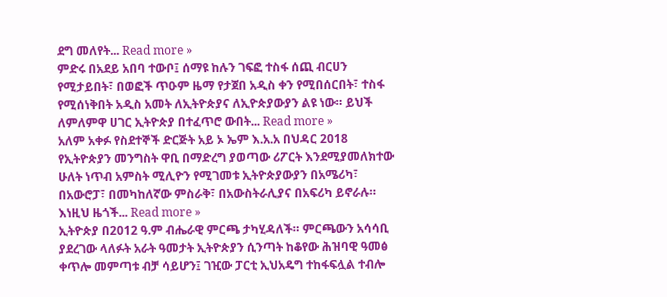ደግ መለየት... Read more »
ምድሩ በአደይ አበባ ተውቦ፤ ሰማዩ ከሉን ገፍፎ ተስፋ ሰጪ ብርሀን የሚታይበት፣ በወፎች ጥዑም ዜማ የታጀበ አዲስ ቀን የሚበሰርበት፣ ተስፋ የሚሰነቅበት አዲስ አመት ለኢትዮጵያና ለኢዮጵያውያን ልዩ ነው። ይህች ለምለምዋ ሀገር ኢትዮጵያ በተፈጥሮ ውበት... Read more »
አለም አቀፉ የስደተኞች ድርጅት አይ ኦ ኤም እ.አ.አ በህዳር 2018 የኢትዮጵያን መንግስት ዋቢ በማድረግ ያወጣው ሪፖርት እንደሚያመለክተው ሁለት ነጥብ አምስት ሚሊዮን የሚገመቱ ኢትዮጵያውያን በአሜሪካ፣ በአውሮፓ፣ በመካከለኛው ምስራቅ፣ በአውስትራሊያና በአፍሪካ ይኖራሉ። እነዚህ ዜጎች... Read more »
ኢትዮጵያ በ2012 ዓ.ም ብሔራዊ ምርጫ ታካሂዳለች። ምርጫውን አሳሳቢ ያደረገው ላለፉት አራት ዓመታት ኢትዮጵያን ሲንጣት ከቆየው ሕዝባዊ ዓመፅ ቀጥሎ መምጣቱ ብቻ ሳይሆን፤ ገዢው ፓርቲ ኢህአዴግ ተከፋፍሏል ተብሎ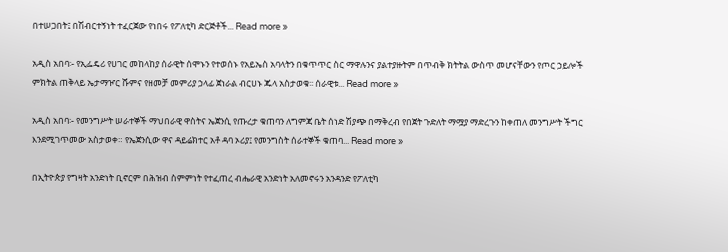በተሠጋበት፤ በሽብርተኝነት ተፈርጀው የነበሩ የፖለቲካ ድርጅቶች... Read more »

አዲስ አበባ፡- የኢፌዴሪ የሀገር መከላከያ ሰራዊት ሰሞኑን የተወሰኑ የአይኤስ አባላትን በቁጥጥር ስር ማዋሉንና ያልተያዙትም በጥብቅ ክትትል ውስጥ መሆናቸውን የጦር ኃይሎች ምክትል ጠቅላይ ኤታማዦር ሹምና የዘመቻ መምሪያ ኃላፊ ጀነራል ብርሀኑ ጁላ አስታወቁ፡፡ ሰራዊቱ... Read more »

አዲስ አበባ፡- የመንግሥት ሠራተኞች ማህበራዊ ዋስትና ኤጀንሲ የጡረታ ቁጠባን ለግምጃ ቤት ሰነድ ሽያጭ በማቅረብ የበጀት ጉድለት ማሟያ ማድረጉን ከቀጠለ መንግሥት ችግር እንደሚገጥመው አስታወቀ። የኤጀንሲው ዋና ዳይሬክተር አቶ ዳባ ኦሪያ፤ የመንግስት ሰራተኞች ቁጠባ... Read more »

በኢትዮጵያ የግዛት አንድነት ቢኖርም በሕዝብ ስምምነት የተፈጠረ ብሔራዊ አንድነት አለመኖሩን አንዳንድ የፖለቲካ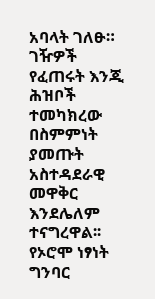አባላት ገለፁ። ገዥዎች የፈጠሩት እንጂ ሕዝቦች ተመካክረው በስምምነት ያመጡት አስተዳደራዊ መዋቅር እንደሌለም ተናግረዋል፡፡ የኦሮሞ ነፃነት ግንባር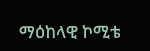ማዕከላዊ ኮሚቴ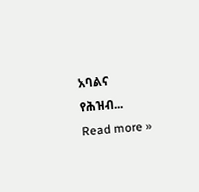አባልና የሕዝብ... Read more »